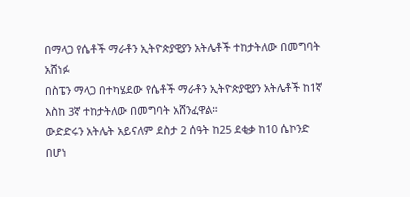በማላጋ የሴቶች ማራቶን ኢትዮጵያዊያን አትሌቶች ተከታትለው በመግባት አሸነፉ
በስፔን ማላጋ በተካሄደው የሴቶች ማራቶን ኢትዮጵያዊያን አትሌቶች ከ1ኛ እስከ 3ኛ ተከታትለው በመግባት አሸንፈዋል።
ውድድሩን አትሌት አይናለም ደስታ 2 ሰዓት ከ25 ደቂቃ ከ10 ሴኮንድ በሆነ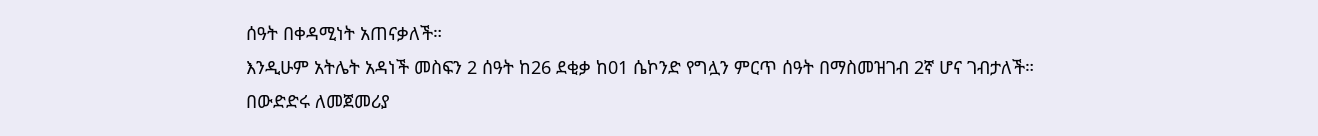ሰዓት በቀዳሚነት አጠናቃለች።
እንዲሁም አትሌት አዳነች መስፍን 2 ሰዓት ከ26 ደቂቃ ከ01 ሴኮንድ የግሏን ምርጥ ሰዓት በማስመዝገብ 2ኛ ሆና ገብታለች።
በውድድሩ ለመጀመሪያ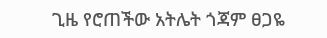ጊዜ የሮጠችው አትሌት ጎጃም ፀጋዬ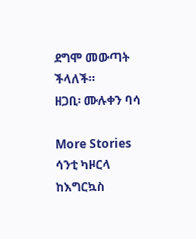ደግሞ መውጣት ችላለች።
ዘጋቢ፡ ሙሉቀን ባሳ

More Stories
ሳንቲ ካዞርላ ከእግርኳስ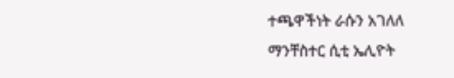ተጫዋችነት ራሱን አገለለ
ማንቸስተር ሲቲ ኤሊዮት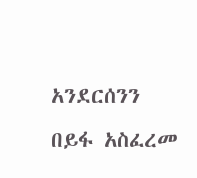አንደርሰንን በይፋ አስፈረመ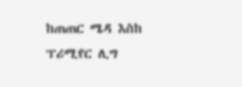ከጠጠር ሜዳ እስከ ፕሪሚየር ሊግ